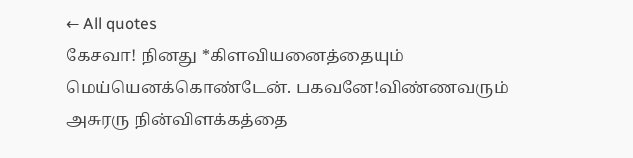← All quotes
கேசவா! நினது *கிளவியனைத்தையும் மெய்யெனக்கொண்டேன். பகவனே!விண்ணவரும் அசுரரு நின்விளக்கத்தை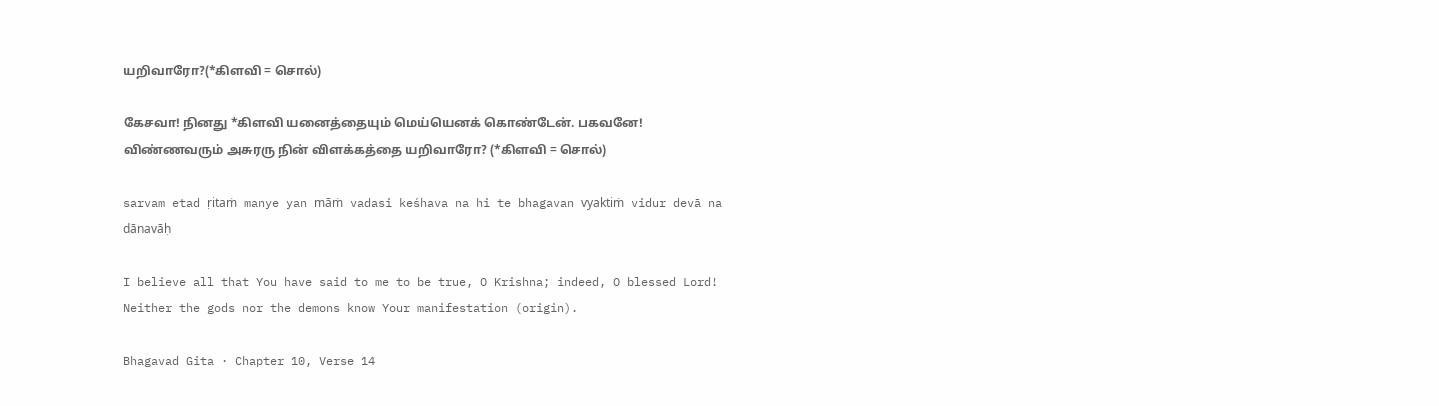யறிவாரோ?(*கிளவி = சொல்)

கேசவா! நினது *கிளவி யனைத்தையும் மெய்யெனக் கொண்டேன். பகவனே! விண்ணவரும் அசுரரு நின் விளக்கத்தை யறிவாரோ? (*கிளவி = சொல்)

sarvam etad ṛitaṁ manye yan māṁ vadasi keśhava na hi te bhagavan vyaktiṁ vidur devā na dānavāḥ

I believe all that You have said to me to be true, O Krishna; indeed, O blessed Lord! Neither the gods nor the demons know Your manifestation (origin).

Bhagavad Gita · Chapter 10, Verse 14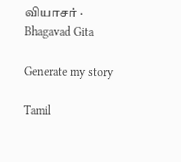வியாசர் · Bhagavad Gita

Generate my story

Tamil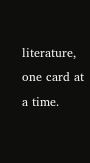literature, one card at a time.